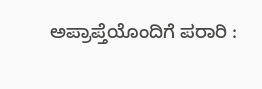ಅಪ್ರಾಪ್ತೆಯೊಂದಿಗೆ ಪರಾರಿ :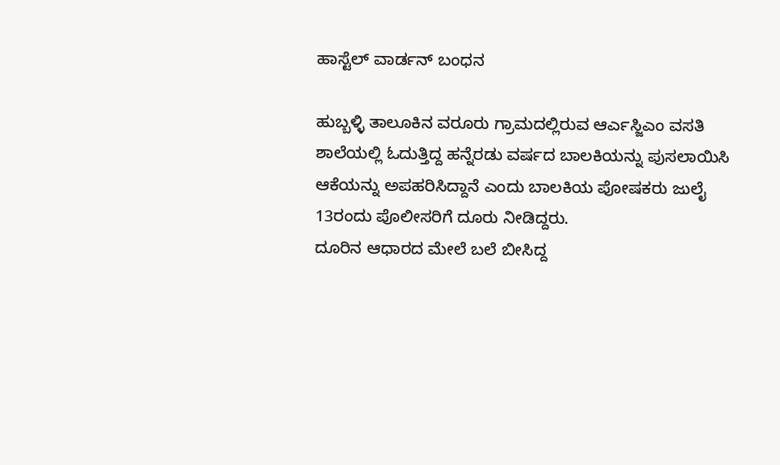ಹಾಸ್ಟೆಲ್ ವಾರ್ಡನ್ ಬಂಧನ

ಹುಬ್ಬಳ್ಳಿ ತಾಲೂಕಿನ ವರೂರು ಗ್ರಾಮದಲ್ಲಿರುವ ಆರ್ಎಸ್ಜಿಎಂ ವಸತಿ ಶಾಲೆಯಲ್ಲಿ ಓದುತ್ತಿದ್ದ ಹನ್ನೆರಡು ವರ್ಷದ ಬಾಲಕಿಯನ್ನು ಪುಸಲಾಯಿಸಿ ಆಕೆಯನ್ನು ಅಪಹರಿಸಿದ್ದಾನೆ ಎಂದು ಬಾಲಕಿಯ ಪೋಷಕರು ಜುಲೈ 13ರಂದು ಪೊಲೀಸರಿಗೆ ದೂರು ನೀಡಿದ್ದರು.
ದೂರಿನ ಆಧಾರದ ಮೇಲೆ ಬಲೆ ಬೀಸಿದ್ದ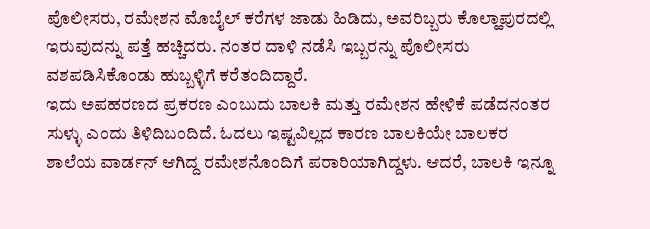ಪೊಲೀಸರು, ರಮೇಶನ ಮೊಬೈಲ್ ಕರೆಗಳ ಜಾಡು ಹಿಡಿದು, ಅವರಿಬ್ಬರು ಕೊಲ್ಹಾಪುರದಲ್ಲಿ ಇರುವುದನ್ನು ಪತ್ತೆ ಹಚ್ಚಿದರು. ನಂತರ ದಾಳಿ ನಡೆಸಿ ಇಬ್ಬರನ್ನು ಪೊಲೀಸರು ವಶಪಡಿಸಿಕೊಂಡು ಹುಬ್ಬಳ್ಳಿಗೆ ಕರೆತಂದಿದ್ದಾರೆ.
ಇದು ಅಪಹರಣದ ಪ್ರಕರಣ ಎಂಬುದು ಬಾಲಕಿ ಮತ್ತು ರಮೇಶನ ಹೇಳಿಕೆ ಪಡೆದನಂತರ ಸುಳ್ಳು ಎಂದು ತಿಳಿದಿಬಂದಿದೆ. ಓದಲು ಇಷ್ಟವಿಲ್ಲದ ಕಾರಣ ಬಾಲಕಿಯೇ ಬಾಲಕರ ಶಾಲೆಯ ವಾರ್ಡನ್ ಆಗಿದ್ದ ರಮೇಶನೊಂದಿಗೆ ಪರಾರಿಯಾಗಿದ್ದಳು. ಆದರೆ, ಬಾಲಕಿ ಇನ್ನೂ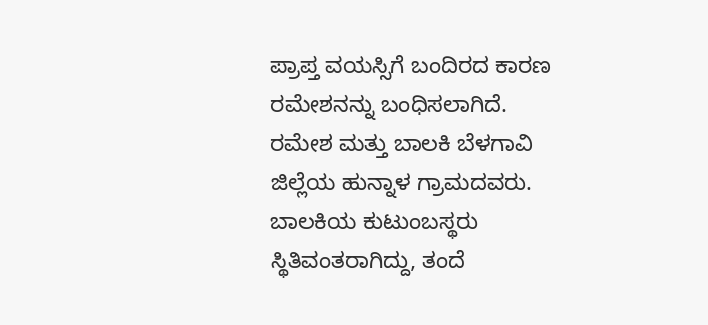ಪ್ರಾಪ್ತ ವಯಸ್ಸಿಗೆ ಬಂದಿರದ ಕಾರಣ ರಮೇಶನನ್ನು ಬಂಧಿಸಲಾಗಿದೆ.
ರಮೇಶ ಮತ್ತು ಬಾಲಕಿ ಬೆಳಗಾವಿ ಜಿಲ್ಲೆಯ ಹುನ್ನಾಳ ಗ್ರಾಮದವರು. ಬಾಲಕಿಯ ಕುಟುಂಬಸ್ಥರು ಸ್ಥಿತಿವಂತರಾಗಿದ್ದು, ತಂದೆ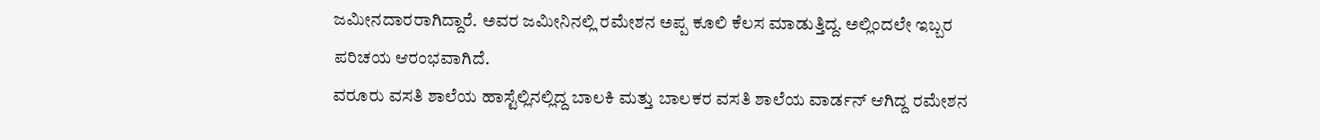ಜಮೀನದಾರರಾಗಿದ್ದಾರೆ. ಅವರ ಜಮೀನಿನಲ್ಲಿ ರಮೇಶನ ಅಪ್ಪ ಕೂಲಿ ಕೆಲಸ ಮಾಡುತ್ತಿದ್ದ. ಅಲ್ಲಿಂದಲೇ ಇಬ್ಬರ ಪರಿಚಯ ಆರಂಭವಾಗಿದೆ.
ವರೂರು ವಸತಿ ಶಾಲೆಯ ಹಾಸ್ಟೆಲ್ಲಿನಲ್ಲಿದ್ದ ಬಾಲಕಿ ಮತ್ತು ಬಾಲಕರ ವಸತಿ ಶಾಲೆಯ ವಾರ್ಡನ್ ಆಗಿದ್ದ ರಮೇಶನ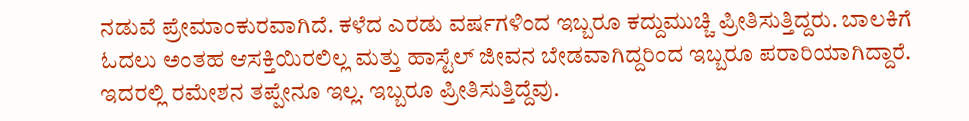ನಡುವೆ ಪ್ರೇಮಾಂಕುರವಾಗಿದೆ. ಕಳೆದ ಎರಡು ವರ್ಷಗಳಿಂದ ಇಬ್ಬರೂ ಕದ್ದುಮುಚ್ಚಿ ಪ್ರೀತಿಸುತ್ತಿದ್ದರು. ಬಾಲಕಿಗೆ ಓದಲು ಅಂತಹ ಆಸಕ್ತಿಯಿರಲಿಲ್ಲ ಮತ್ತು ಹಾಸ್ಟೆಲ್ ಜೀವನ ಬೇಡವಾಗಿದ್ದರಿಂದ ಇಬ್ಬರೂ ಪರಾರಿಯಾಗಿದ್ದಾರೆ.
ಇದರಲ್ಲಿ ರಮೇಶನ ತಪ್ಪೇನೂ ಇಲ್ಲ. ಇಬ್ಬರೂ ಪ್ರೀತಿಸುತ್ತಿದ್ದೆವು.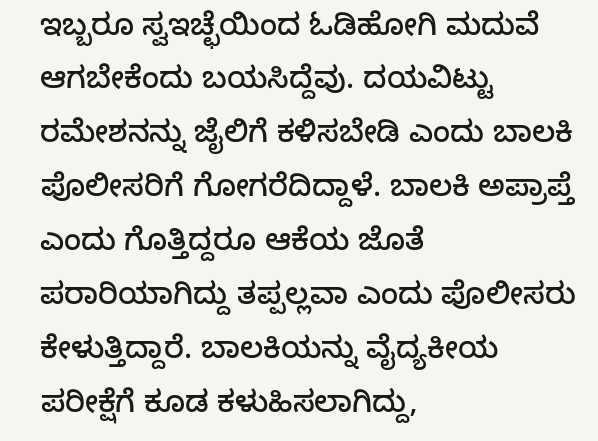ಇಬ್ಬರೂ ಸ್ವಇಚ್ಛೆಯಿಂದ ಓಡಿಹೋಗಿ ಮದುವೆ ಆಗಬೇಕೆಂದು ಬಯಸಿದ್ದೆವು. ದಯವಿಟ್ಟು ರಮೇಶನನ್ನು ಜೈಲಿಗೆ ಕಳಿಸಬೇಡಿ ಎಂದು ಬಾಲಕಿ ಪೊಲೀಸರಿಗೆ ಗೋಗರೆದಿದ್ದಾಳೆ. ಬಾಲಕಿ ಅಪ್ರಾಪ್ತೆ ಎಂದು ಗೊತ್ತಿದ್ದರೂ ಆಕೆಯ ಜೊತೆ ಪರಾರಿಯಾಗಿದ್ದು ತಪ್ಪಲ್ಲವಾ ಎಂದು ಪೊಲೀಸರು ಕೇಳುತ್ತಿದ್ದಾರೆ. ಬಾಲಕಿಯನ್ನು ವೈದ್ಯಕೀಯ ಪರೀಕ್ಷೆಗೆ ಕೂಡ ಕಳುಹಿಸಲಾಗಿದ್ದು,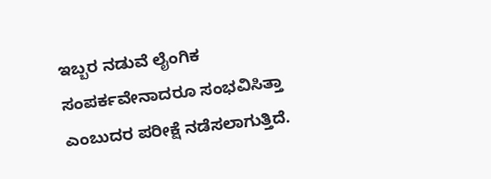ಇಬ್ಬರ ನಡುವೆ ಲೈಂಗಿಕ ಸಂಪರ್ಕವೇನಾದರೂ ಸಂಭವಿಸಿತ್ತಾ ಎಂಬುದರ ಪರೀಕ್ಷೆ ನಡೆಸಲಾಗುತ್ತಿದೆ.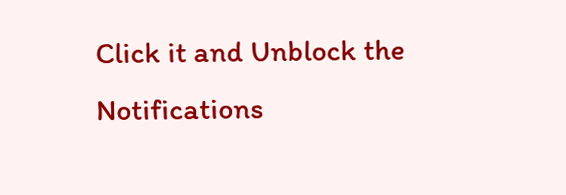Click it and Unblock the Notifications